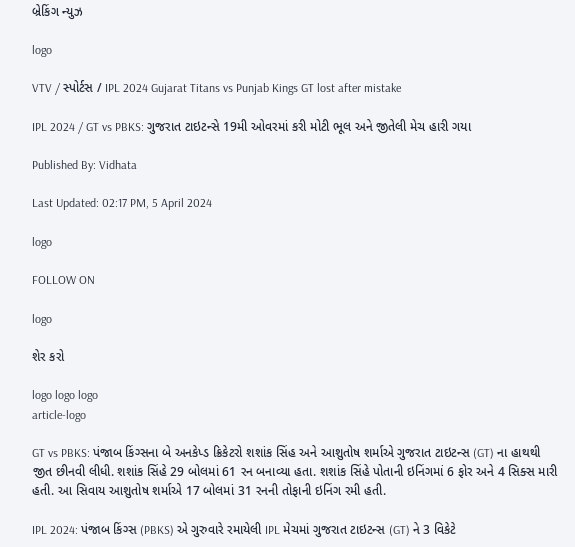બ્રેકિંગ ન્યુઝ

logo

VTV / સ્પોર્ટસ / IPL 2024 Gujarat Titans vs Punjab Kings GT lost after mistake

IPL 2024 / GT vs PBKS: ગુજરાત ટાઇટન્સે 19મી ઓવરમાં કરી મોટી ભૂલ અને જીતેલી મેચ હારી ગયા

Published By: Vidhata

Last Updated: 02:17 PM, 5 April 2024

logo

FOLLOW ON

logo

શેર કરો

logo logo logo
article-logo

GT vs PBKS: પંજાબ કિંગ્સના બે અનકેપ્ડ ક્રિકેટરો શશાંક સિંહ અને આશુતોષ શર્માએ ગુજરાત ટાઇટન્સ (GT) ના હાથથી જીત છીનવી લીધી. શશાંક સિંહે 29 બોલમાં 61 રન બનાવ્યા હતા. શશાંક સિંહે પોતાની ઇનિંગમાં 6 ફોર અને 4 સિક્સ મારી હતી. આ સિવાય આશુતોષ શર્માએ 17 બોલમાં 31 રનની તોફાની ઇનિંગ રમી હતી.

IPL 2024: પંજાબ કિંગ્સ (PBKS) એ ગુરુવારે રમાયેલી IPL મેચમાં ગુજરાત ટાઇટન્સ (GT) ને 3 વિકેટે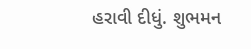હરાવી દીધું. શુભમન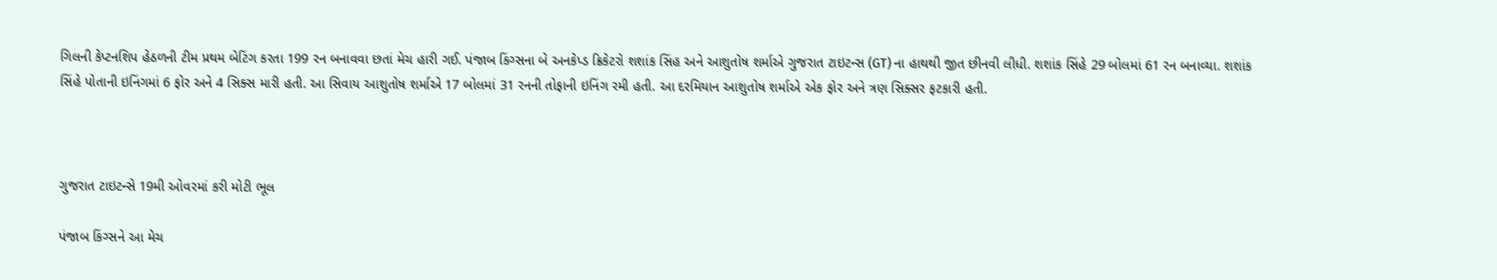ગિલની કેપ્ટનશિપ હેઠળની ટીમ પ્રથમ બેટિંગ કરતા 199 રન બનાવવા છતાં મેચ હારી ગઈ. પંજાબ કિંગ્સના બે અનકેપ્ડ ક્રિકેટરો શશાંક સિંહ અને આશુતોષ શર્માએ ગુજરાત ટાઇટન્સ (GT) ના હાથથી જીત છીનવી લીધી. શશાંક સિંહે 29 બોલમાં 61 રન બનાવ્યા. શશાંક સિંહે પોતાની ઇનિંગમાં 6 ફોર અને 4 સિક્સ મારી હતી. આ સિવાય આશુતોષ શર્માએ 17 બોલમાં 31 રનની તોફાની ઇનિંગ રમી હતી. આ દરમિયાન આશુતોષ શર્માએ એક ફોર અને ત્રણ સિક્સર ફટકારી હતી.



ગુજરાત ટાઇટન્સે 19મી ઓવરમાં કરી મોટી ભૂલ

પંજાબ કિંગ્સને આ મેચ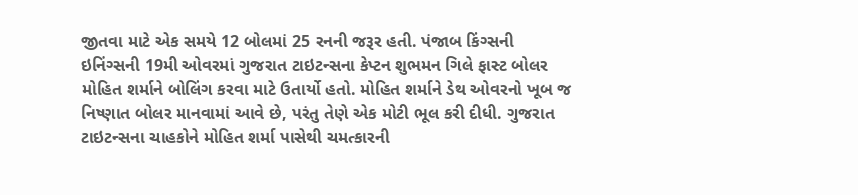જીતવા માટે એક સમયે 12 બોલમાં 25 રનની જરૂર હતી. પંજાબ કિંગ્સની ઇનિંગ્સની 19મી ઓવરમાં ગુજરાત ટાઇટન્સના કેપ્ટન શુભમન ગિલે ફાસ્ટ બોલર મોહિત શર્માને બોલિંગ કરવા માટે ઉતાર્યો હતો. મોહિત શર્માને ડેથ ઓવરનો ખૂબ જ નિષ્ણાત બોલર માનવામાં આવે છે, પરંતુ તેણે એક મોટી ભૂલ કરી દીધી. ગુજરાત ટાઇટન્સના ચાહકોને મોહિત શર્મા પાસેથી ચમત્કારની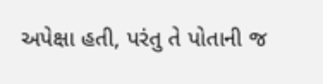અપેક્ષા હતી, પરંતુ તે પોતાની જ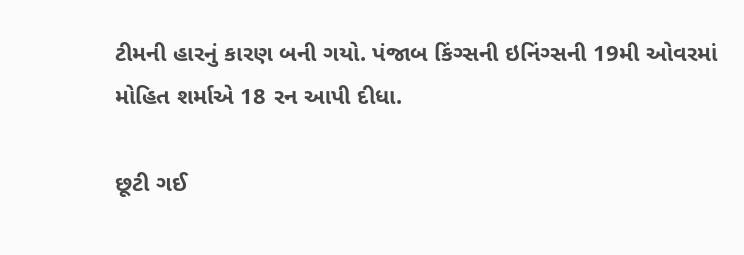ટીમની હારનું કારણ બની ગયો. પંજાબ કિંગ્સની ઇનિંગ્સની 19મી ઓવરમાં મોહિત શર્માએ 18 રન આપી દીધા.

છૂટી ગઈ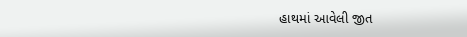હાથમાં આવેલી જીત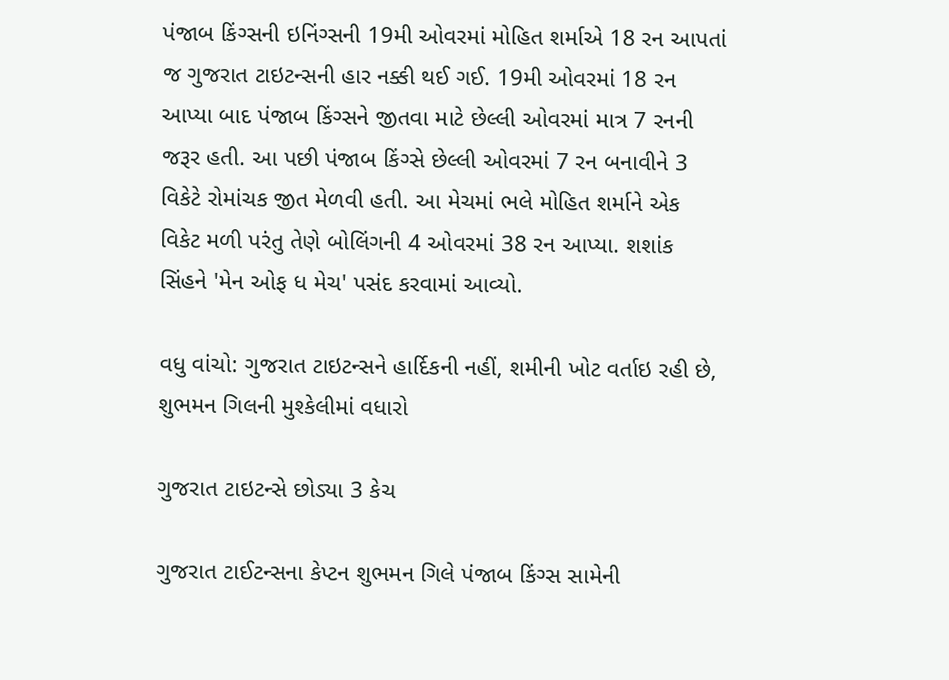પંજાબ કિંગ્સની ઇનિંગ્સની 19મી ઓવરમાં મોહિત શર્માએ 18 રન આપતાં જ ગુજરાત ટાઇટન્સની હાર નક્કી થઈ ગઈ. 19મી ઓવરમાં 18 રન આપ્યા બાદ પંજાબ કિંગ્સને જીતવા માટે છેલ્લી ઓવરમાં માત્ર 7 રનની જરૂર હતી. આ પછી પંજાબ કિંગ્સે છેલ્લી ઓવરમાં 7 રન બનાવીને 3 વિકેટે રોમાંચક જીત મેળવી હતી. આ મેચમાં ભલે મોહિત શર્માને એક વિકેટ મળી પરંતુ તેણે બોલિંગની 4 ઓવરમાં 38 રન આપ્યા. શશાંક સિંહને 'મેન ઓફ ધ મેચ' પસંદ કરવામાં આવ્યો.

વધુ વાંચો: ગુજરાત ટાઇટન્સને હાર્દિકની નહીં, શમીની ખોટ વર્તાઇ રહી છે, શુભમન ગિલની મુશ્કેલીમાં વધારો

ગુજરાત ટાઇટન્સે છોડ્યા 3 કેચ

ગુજરાત ટાઈટન્સના કેપ્ટન શુભમન ગિલે પંજાબ કિંગ્સ સામેની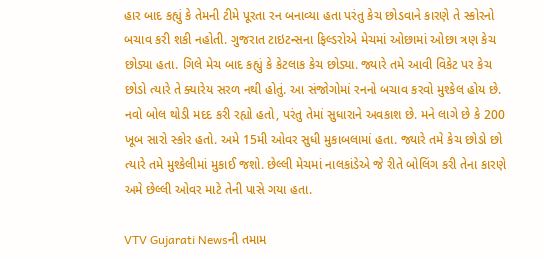હાર બાદ કહ્યું કે તેમની ટીમે પૂરતા રન બનાવ્યા હતા પરંતુ કેચ છોડવાને કારણે તે સ્કોરનો બચાવ કરી શકી નહોતી. ગુજરાત ટાઇટન્સના ફિલ્ડરોએ મેચમાં ઓછામાં ઓછા ત્રણ કેચ છોડ્યા હતા. ગિલે મેચ બાદ કહ્યું કે કેટલાક કેચ છોડ્યા. જ્યારે તમે આવી વિકેટ પર કેચ છોડો ત્યારે તે ક્યારેય સરળ નથી હોતું. આ સંજોગોમાં રનનો બચાવ કરવો મુશ્કેલ હોય છે. નવો બોલ થોડી મદદ કરી રહ્યો હતો, પરંતુ તેમાં સુધારાને અવકાશ છે. મને લાગે છે કે 200 ખૂબ સારો સ્કોર હતો. અમે 15મી ઓવર સુધી મુકાબલામાં હતા. જ્યારે તમે કેચ છોડો છો ત્યારે તમે મુશ્કેલીમાં મુકાઈ જશો. છેલ્લી મેચમાં નાલકાંડેએ જે રીતે બોલિંગ કરી તેના કારણે અમે છેલ્લી ઓવર માટે તેની પાસે ગયા હતા.

VTV Gujarati Newsની તમામ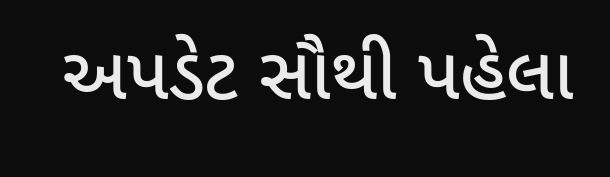અપડેટ સૌથી પહેલા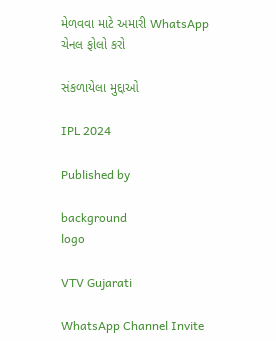મેળવવા માટે અમારી WhatsApp ચેનલ ફોલો કરો

સંકળાયેલા મુદ્દાઓ

IPL 2024

Published by

background
logo

VTV Gujarati

WhatsApp Channel Invite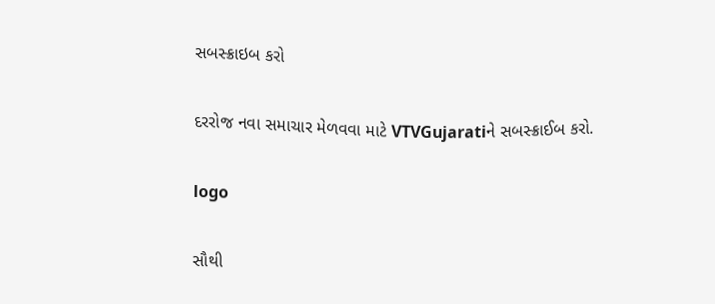સબસ્ક્રાઇબ કરો

દરરોજ નવા સમાચાર મેળવવા માટે VTVGujaratiને સબસ્ક્રાઈબ કરો.

logo

સૌથી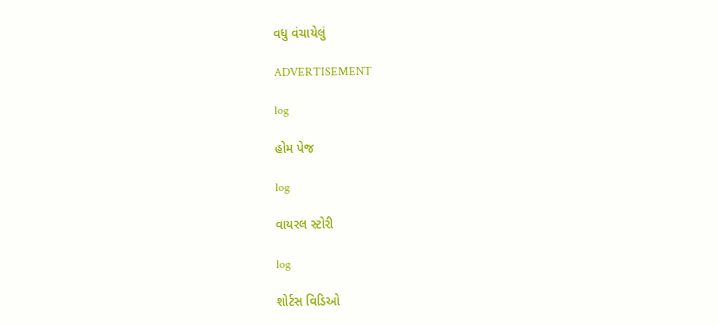વધુ વંચાયેલું

ADVERTISEMENT

log

હોમ પેજ

log

વાયરલ સ્ટોરી

log

શોર્ટસ વિડિઓ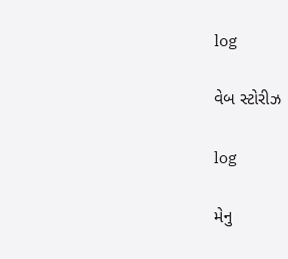log

વેબ સ્ટોરીઝ

log

મેનુ